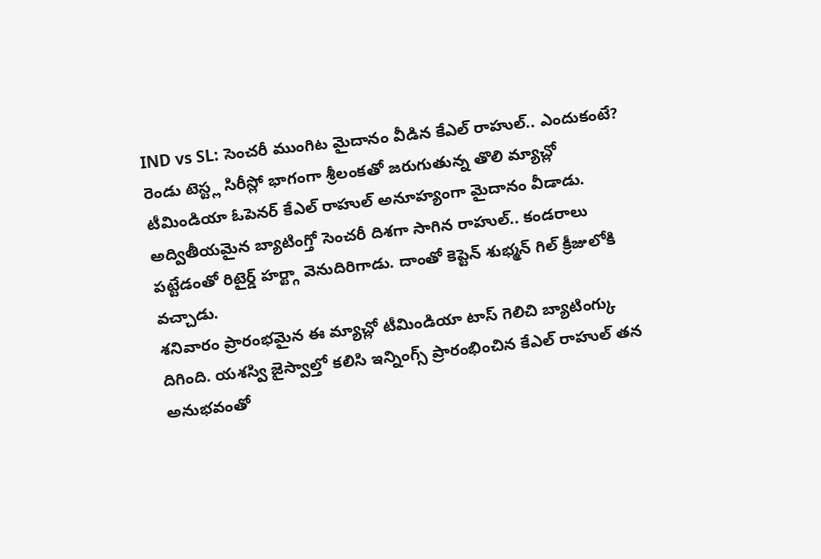IND vs SL: సెంచరీ ముంగిట మైదానం వీడిన కేఎల్ రాహుల్.. ఎందుకంటే?
రెండు టెస్ట్ల సిరీస్లో భాగంగా శ్రీలంకతో జరుగుతున్న తొలి మ్యాచ్లో టీమిండియా ఓపెనర్ కేఎల్ రాహుల్ అనూహ్యంగా మైదానం వీడాడు. అద్వితీయమైన బ్యాటింగ్తో సెంచరీ దిశగా సాగిన రాహుల్.. కండరాలు పట్టేడంతో రిటైర్డ్ హర్ట్గా వెనుదిరిగాడు. దాంతో కెప్టెన్ శుభ్మన్ గిల్ క్రీజులోకి వచ్చాడు.
శనివారం ప్రారంభమైన ఈ మ్యాచ్లో టీమిండియా టాస్ గెలిచి బ్యాటింగ్కు దిగింది. యశస్వి జైస్వాల్తో కలిసి ఇన్నింగ్స్ ప్రారంభించిన కేఎల్ రాహుల్ తన అనుభవంతో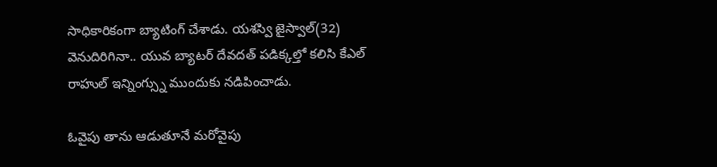సాధికారికంగా బ్యాటింగ్ చేశాడు. యశస్వి జైస్వాల్(32) వెనుదిరిగినా.. యువ బ్యాటర్ దేవదత్ పడిక్కల్తో కలిసి కేఎల్ రాహుల్ ఇన్నింగ్స్ను ముందుకు నడిపించాడు.

ఓవైపు తాను ఆడుతూనే మరోవైపు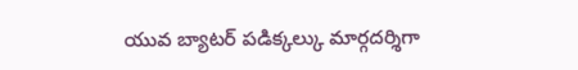యువ బ్యాటర్ పడిక్కల్కు మార్గదర్శిగా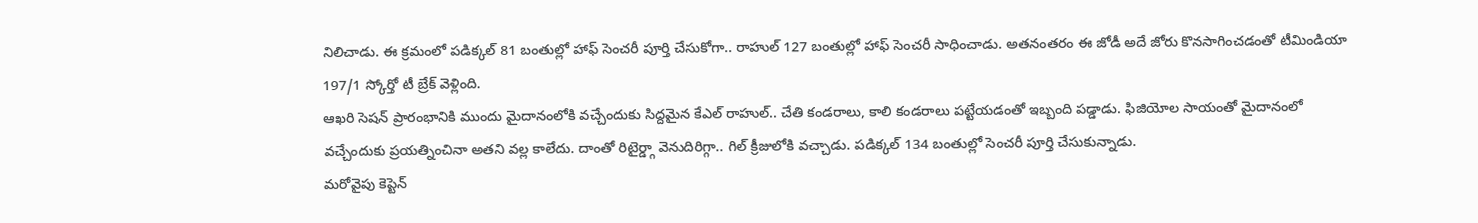నిలిచాడు. ఈ క్రమంలో పడిక్కల్ 81 బంతుల్లో హాఫ్ సెంచరీ పూర్తి చేసుకోగా.. రాహుల్ 127 బంతుల్లో హాఫ్ సెంచరీ సాధించాడు. అతనంతరం ఈ జోడీ అదే జోరు కొనసాగించడంతో టీమిండియా 197/1 స్కోర్తో టీ బ్రేక్ వెళ్లింది.
ఆఖరి సెషన్ ప్రారంభానికి ముందు మైదానంలోకి వచ్చేందుకు సిద్దమైన కేఎల్ రాహుల్.. చేతి కండరాలు, కాలి కండరాలు పట్టేయడంతో ఇబ్బంది పడ్డాడు. ఫిజియోల సాయంతో మైదానంలో వచ్చేందుకు ప్రయత్నించినా అతని వల్ల కాలేదు. దాంతో రిటైర్డ్గా వెనుదిరిగ్గా.. గిల్ క్రీజులోకి వచ్చాడు. పడిక్కల్ 134 బంతుల్లో సెంచరీ పూర్తి చేసుకున్నాడు.
మరోవైపు కెప్టెన్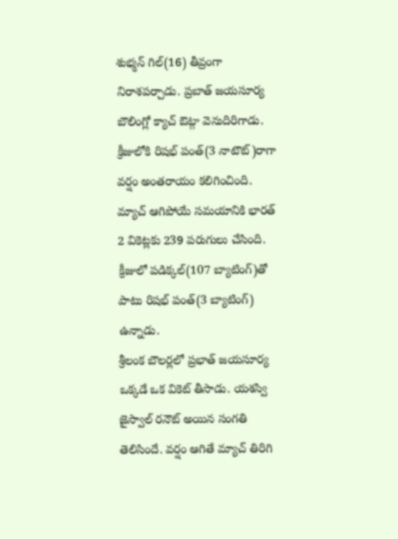శుభ్మన్ గిల్(16) తీవ్రంగా నిరాశపర్చాడు. ప్రబాత్ జయసూర్య బౌలింగ్లో క్యాచ్ ఔట్గా వెనుదిరిగాడు. క్రీజులోకి రిషభ్ పంత్(3 నాటౌట్)రాగా వర్షం అంతరాయం కలిగించింది. మ్యాచ్ ఆగిపోయే సమయానికి భారత్ 2 వికెట్లకు 239 పరుగులు చేసింది. క్రీజులో పడిక్కల్(107 బ్యాటింగ్)తో పాటు రిషభ్ పంత్(3 బ్యాటింగ్) ఉన్నాడు.
శ్రీలంక బౌలర్లలో ప్రభాత్ జయసూర్య ఒక్కడే ఒక వికెట్ తీసాడు. యశస్వి జైస్వాల్ రనౌట్ అయిన సంగతి తెలిసిందే. వర్షం ఆగితే మ్యాచ్ తిరిగి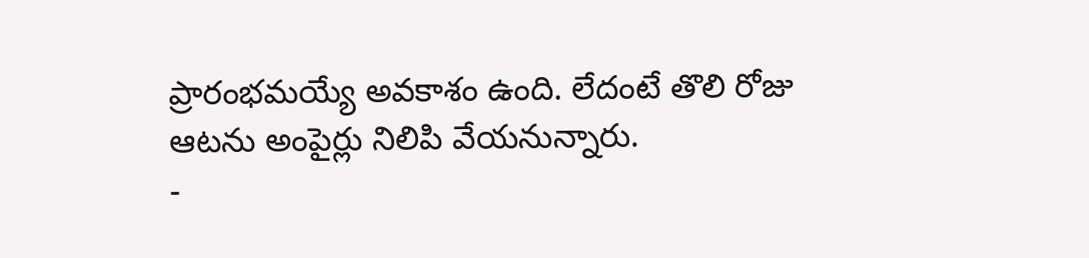ప్రారంభమయ్యే అవకాశం ఉంది. లేదంటే తొలి రోజు ఆటను అంపైర్లు నిలిపి వేయనున్నారు.
-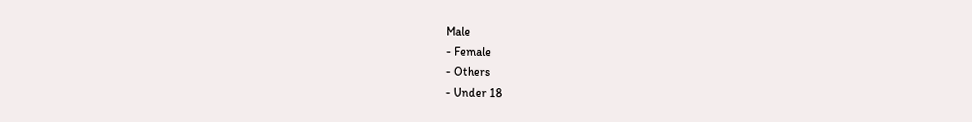Male
- Female
- Others
- Under 18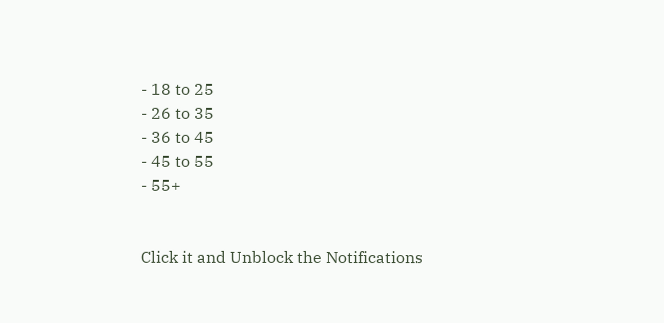- 18 to 25
- 26 to 35
- 36 to 45
- 45 to 55
- 55+


Click it and Unblock the Notifications